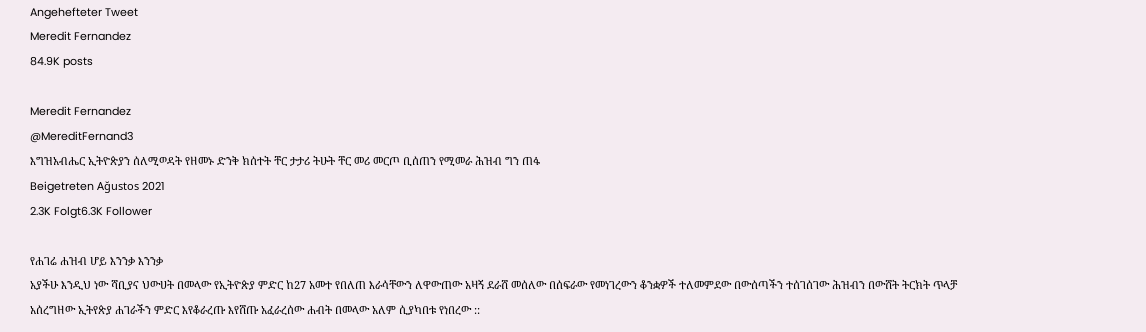Angehefteter Tweet
Meredit Fernandez
84.9K posts

Meredit Fernandez
@MereditFernand3
እግዝአብሔር ኢትዮጵያን ሰለሚወዳት የዘመኑ ድንቅ ክሰተት ቸር ታታሪ ትሁት ቸር መሪ መርጦ ቢሰጠን የሚመራ ሕዝብ ግን ጠፋ
Beigetreten Ağustos 2021
2.3K Folgt6.3K Follower

የሐገሬ ሐዝብ ሆይ እንንቃ እንንቃ
አያችሁ እንዲህ ነው ሻቢያና ህውሀት በመላው የኢትዮጵያ ምድር ከ27 አመተ የበለጠ እራሳቸውን ለዋውጠው አዛኝ ደራሸ መሰለው በሰፍራው የመነገረውን ቆንቋዎች ተለመምደው በውሰጣችን ተሰገሰገው ሕዝብን በውሸት ትርክት ጥላቻ አሰረግዘው ኢትየጵያ ሐገራችን ምድር እየቆራረጡ እየሸጡ አፈራረሰው ሐብት በመላው አለም ሲያካበቱ የነበረው ::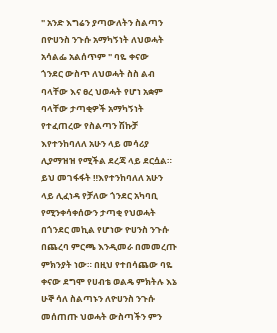" አንድ እግሬን ያጣውለትን ስልጣን በዮሀንስ ንጉሱ አማካኝነት ለህወሓት አሳልፌ አልሰጥም " ባዬ ቀናው
ጎንደር ውስጥ ለህወሓት ስስ ልብ ባላቸው እና ፀረ ህወሓት የሆነ አቋም ባላቸው ታጣቂዎች አማካኝነት የተፈጠረው የስልጣን ሽኩቻ እየተንከባለለ አሁን ላይ መሳሪያ ሊያማዝዝ የሚችል ደረጃ ላይ ደርሷል። ይህ መገፋፋት ‼እየተንከባለለ አሁን ላይ ሊፈነዳ የቻለው ጎንደር አካባቢ የሚንቀሳቀሰውን ታጣቂ የህወሓት በጎንደር መኪል የሆነው ዮሀንስ ንጉሱ በጨረባ ምርጫ እንዲመራ በመመረጡ ምክንያት ነው። በዚህ የተበሳጨው ባዬ ቀናው ደግሞ የሀብቴ ወልዴ ምክትሉ እኔ ሁኞ ሳለ ስልጣኑን ለዮሀንስ ንጉሱ መሰጠጡ ህወሓት ውስጣችን ምን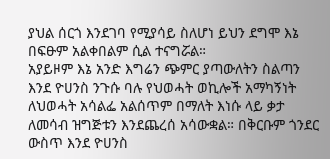ያህል ሰርጎ እንደገባ የሚያሳይ ስለሆነ ይህን ደግሞ እኔ በፍፁም አልቀበልም ሲል ተናግሯል።
አያይዞም እኔ አንድ እግሬን ጭምር ያጣውለትን ስልጣን እንደ ዮሀንስ ንጉሱ ባሉ የህወሓት ወኪሎች አማካኝነት ለህወሓት አሳልፌ አልሰጥም በማለት እነሱ ላይ ቃታ ለመሳብ ዝግጅቱን እንደጨረሰ አሳውቋል። በቅርቡም ጎንደር ውስጥ እንደ ዮሀንስ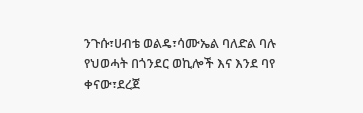ንጉሱ፣ሀብቴ ወልዴ፣ሳሙኤል ባለድል ባሉ የህወሓት በጎንደር ወኪሎች እና እንደ ባየ ቀናው፣ደረጀ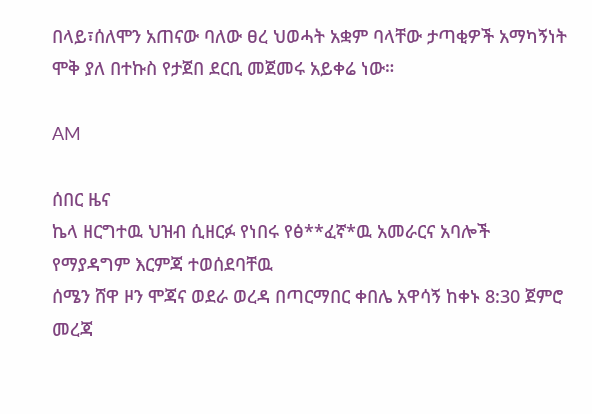በላይ፣ሰለሞን አጠናው ባለው ፀረ ህወሓት አቋም ባላቸው ታጣቂዎች አማካኝነት ሞቅ ያለ በተኩስ የታጀበ ደርቢ መጀመሩ አይቀሬ ነው።

AM

ሰበር ዜና
ኬላ ዘርግተዉ ህዝብ ሲዘርፉ የነበሩ የፅ**ፈኛ*ዉ አመራርና አባሎች የማያዳግም እርምጃ ተወሰደባቸዉ
ሰሜን ሸዋ ዞን ሞጃና ወደራ ወረዳ በጣርማበር ቀበሌ አዋሳኝ ከቀኑ 8:30 ጀምሮ መረጃ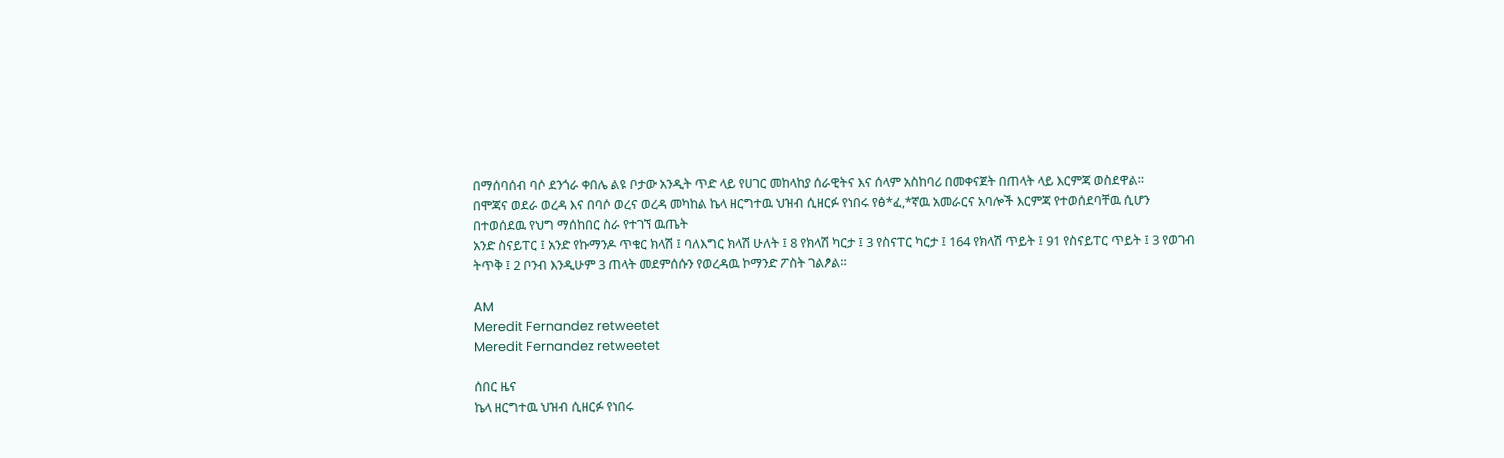በማሰባሰብ ባሶ ደንጎራ ቀበሌ ልዩ ቦታው አንዲት ጥድ ላይ የሀገር መከላከያ ሰራዊትና እና ሰላም አስከባሪ በመቀናጀት በጠላት ላይ እርምጃ ወስደዋል።
በሞጃና ወደራ ወረዳ እና በባሶ ወረና ወረዳ መካከል ኬላ ዘርግተዉ ህዝብ ሲዘርፉ የነበሩ የፅ*ፈ,*ኛዉ አመራርና አባሎች እርምጃ የተወሰደባቸዉ ሲሆን በተወሰደዉ የህግ ማሰከበር ስራ የተገኘ ዉጤት
አንድ ስናይፐር ፤ አንድ የኩማንዶ ጥቁር ክላሽ ፤ ባለእግር ክላሽ ሁለት ፤ 8 የክላሽ ካርታ ፤ 3 የስናፐር ካርታ ፤ 164 የክላሽ ጥይት ፤ 91 የስናይፐር ጥይት ፤ 3 የወገብ ትጥቅ ፤ 2 ቦንብ እንዲሁም 3 ጠላት መደምሰሱን የወረዳዉ ኮማንድ ፖስት ገልፆል።

AM
Meredit Fernandez retweetet
Meredit Fernandez retweetet

ሰበር ዜና
ኬላ ዘርግተዉ ህዝብ ሲዘርፉ የነበሩ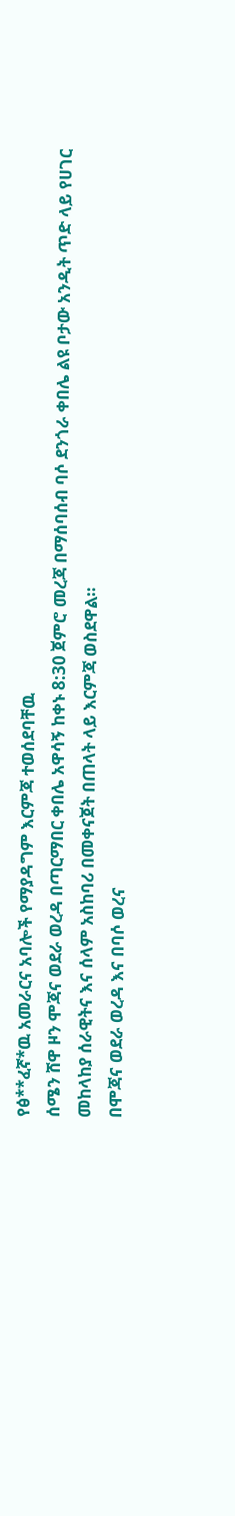የፅ**ፈኛ*ዉ አመራርና አባሎች የማያዳግም እርምጃ ተወሰደባቸዉ
ሰሜን ሸዋ ዞን ሞጃና ወደራ ወረዳ በጣርማበር ቀበሌ አዋሳኝ ከቀኑ 8:30 ጀምሮ መረጃ በማሰባሰብ ባሶ ደንጎራ ቀበሌ ልዩ ቦታው አንዲት ጥድ ላይ የሀገር መከላከያ ሰራዊትና እና ሰላም አስከባሪ በመቀናጀት በጠላት ላይ እርምጃ ወስደዋል።
በሞጃና ወደራ ወረዳ እና በባሶ ወረና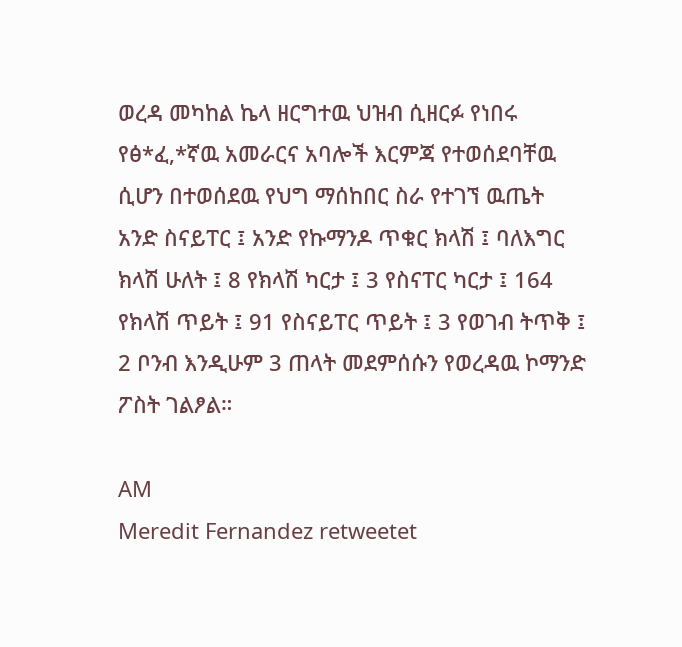ወረዳ መካከል ኬላ ዘርግተዉ ህዝብ ሲዘርፉ የነበሩ የፅ*ፈ,*ኛዉ አመራርና አባሎች እርምጃ የተወሰደባቸዉ ሲሆን በተወሰደዉ የህግ ማሰከበር ስራ የተገኘ ዉጤት
አንድ ስናይፐር ፤ አንድ የኩማንዶ ጥቁር ክላሽ ፤ ባለእግር ክላሽ ሁለት ፤ 8 የክላሽ ካርታ ፤ 3 የስናፐር ካርታ ፤ 164 የክላሽ ጥይት ፤ 91 የስናይፐር ጥይት ፤ 3 የወገብ ትጥቅ ፤ 2 ቦንብ እንዲሁም 3 ጠላት መደምሰሱን የወረዳዉ ኮማንድ ፖስት ገልፆል።

AM
Meredit Fernandez retweetet